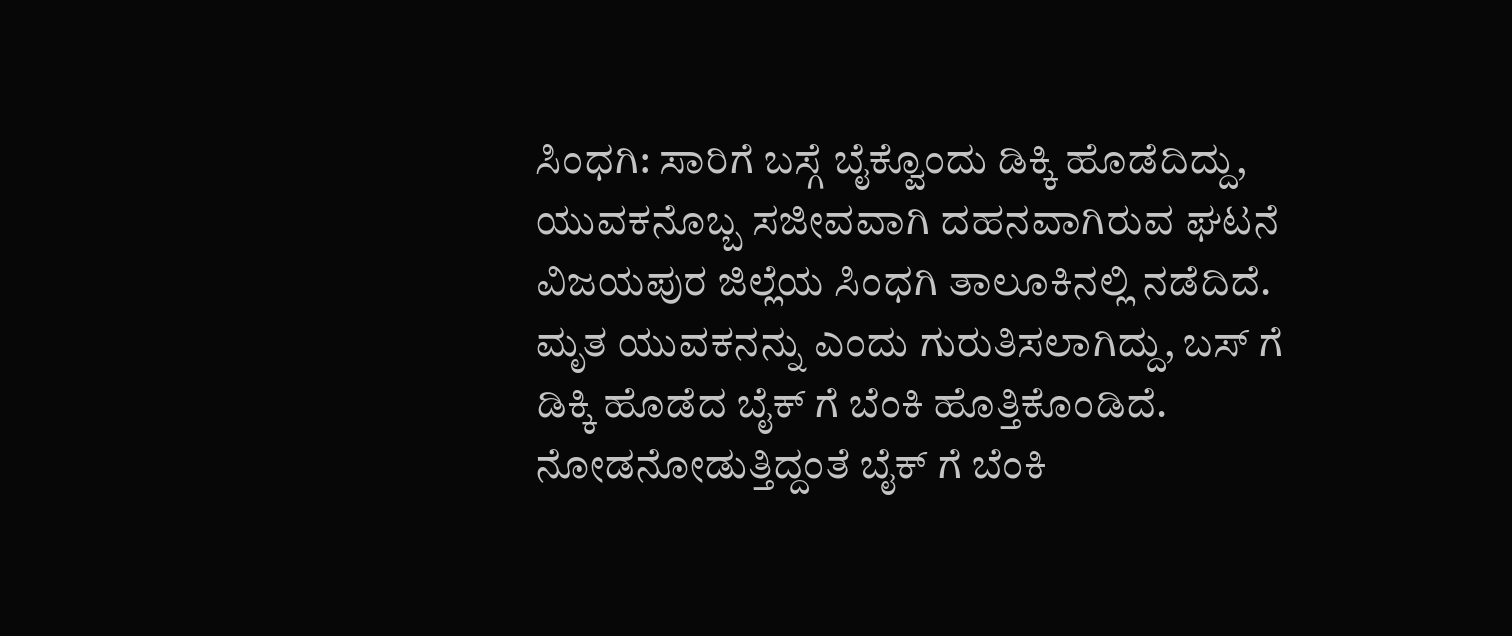ಸಿಂಧಗಿ: ಸಾರಿಗೆ ಬಸ್ಗೆ ಬೈಕ್ವೊಂದು ಡಿಕ್ಕಿ ಹೊಡೆದಿದ್ದು, ಯುವಕನೊಬ್ಬ ಸಜೀವವಾಗಿ ದಹನವಾಗಿರುವ ಘಟನೆ ವಿಜಯಪುರ ಜಿಲ್ಲೆಯ ಸಿಂಧಗಿ ತಾಲೂಕಿನಲ್ಲಿ ನಡೆದಿದೆ.
ಮೃತ ಯುವಕನನ್ನು ಎಂದು ಗುರುತಿಸಲಾಗಿದ್ದು, ಬಸ್ ಗೆ ಡಿಕ್ಕಿ ಹೊಡೆದ ಬೈಕ್ ಗೆ ಬೆಂಕಿ ಹೊತ್ತಿಕೊಂಡಿದೆ. ನೋಡನೋಡುತ್ತಿದ್ದಂತೆ ಬೈಕ್ ಗೆ ಬೆಂಕಿ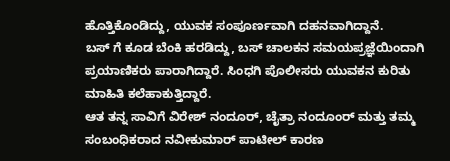ಹೊತ್ತಿಕೊಂಡಿದ್ದು, ಯುವಕ ಸಂಪೂರ್ಣವಾಗಿ ದಹನವಾಗಿದ್ದಾನೆ.
ಬಸ್ ಗೆ ಕೂಡ ಬೆಂಕಿ ಹರಡಿದ್ದು, ಬಸ್ ಚಾಲಕನ ಸಮಯಪ್ರಜ್ಞೆಯಿಂದಾಗಿ ಪ್ರಯಾಣಿಕರು ಪಾರಾಗಿದ್ದಾರೆ. ಸಿಂಧಗಿ ಪೊಲೀಸರು ಯುವಕನ ಕುರಿತು ಮಾಹಿತಿ ಕಲೆಹಾಕುತ್ತಿದ್ದಾರೆ.
ಆತ ತನ್ನ ಸಾವಿಗೆ ವಿರೇಶ್ ನಂದೂರ್, ಚೈತ್ರಾ ನಂದೂಂರ್ ಮತ್ತು ತಮ್ಮ ಸಂಬಂಧಿಕರಾದ ನವೀಕುಮಾರ್ ಪಾಟೀಲ್ ಕಾರಣ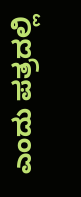ಎಂದು ಪತ್ರದಲ್ಲಿ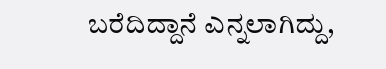ಬರೆದಿದ್ದಾನೆ ಎನ್ನಲಾಗಿದ್ದು,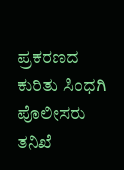ಪ್ರಕರಣದ ಕುರಿತು ಸಿಂಧಗಿ ಪೊಲೀಸರು ತನಿಖೆ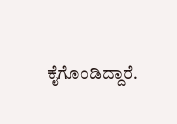ಕೈಗೊಂಡಿದ್ದಾರೆ.